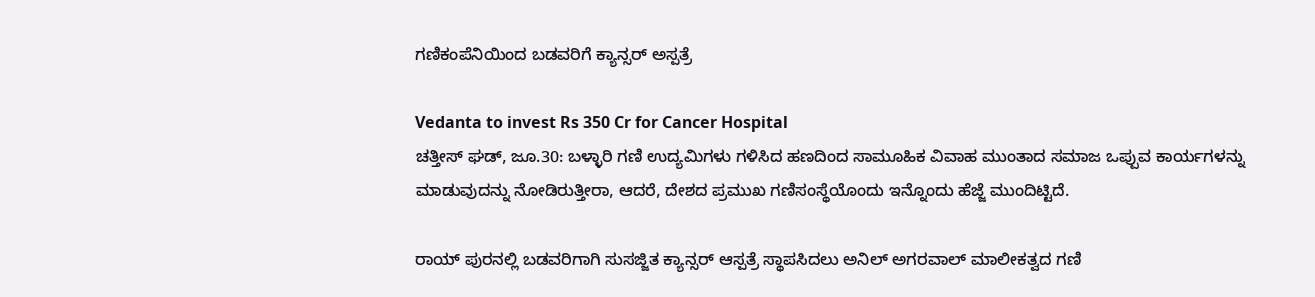ಗಣಿಕಂಪೆನಿಯಿಂದ ಬಡವರಿಗೆ ಕ್ಯಾನ್ಸರ್ ಅಸ್ಪತ್ರೆ

Vedanta to invest Rs 350 Cr for Cancer Hospital
ಚತ್ತೀಸ್ ಘಡ್, ಜೂ.30: ಬಳ್ಳಾರಿ ಗಣಿ ಉದ್ಯಮಿಗಳು ಗಳಿಸಿದ ಹಣದಿಂದ ಸಾಮೂಹಿಕ ವಿವಾಹ ಮುಂತಾದ ಸಮಾಜ ಒಪ್ಪುವ ಕಾರ್ಯಗಳನ್ನು ಮಾಡುವುದನ್ನು ನೋಡಿರುತ್ತೀರಾ, ಆದರೆ, ದೇಶದ ಪ್ರಮುಖ ಗಣಿಸಂಸ್ಥೆಯೊಂದು ಇನ್ನೊಂದು ಹೆಜ್ಜೆ ಮುಂದಿಟ್ಟಿದೆ.

ರಾಯ್ ಪುರನಲ್ಲಿ ಬಡವರಿಗಾಗಿ ಸುಸಜ್ಜಿತ ಕ್ಯಾನ್ಸರ್ ಆಸ್ಪತ್ರೆ ಸ್ಥಾಪಸಿದಲು ಅನಿಲ್ ಅಗರವಾಲ್ ಮಾಲೀಕತ್ವದ ಗಣಿ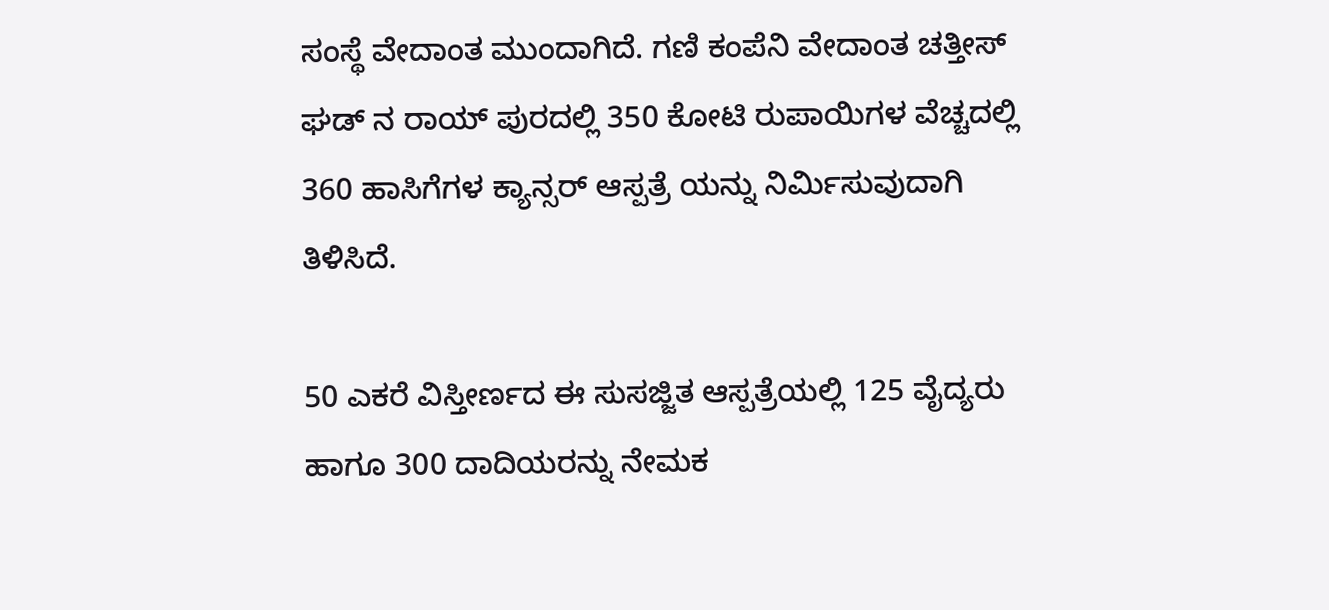ಸಂಸ್ಥೆ ವೇದಾಂತ ಮುಂದಾಗಿದೆ. ಗಣಿ ಕಂಪೆನಿ ವೇದಾಂತ ಚತ್ತೀಸ್ ಘಡ್ ನ ರಾಯ್ ಪುರದಲ್ಲಿ 350 ಕೋಟಿ ರುಪಾಯಿಗಳ ವೆಚ್ಚದಲ್ಲಿ 360 ಹಾಸಿಗೆಗಳ ಕ್ಯಾನ್ಸರ್ ಆಸ್ಪತ್ರೆ ಯನ್ನು ನಿರ್ಮಿಸುವುದಾಗಿ ತಿಳಿಸಿದೆ.

50 ಎಕರೆ ವಿಸ್ತೀರ್ಣದ ಈ ಸುಸಜ್ಜಿತ ಆಸ್ಪತ್ರೆಯಲ್ಲಿ 125 ವೈದ್ಯರು ಹಾಗೂ 300 ದಾದಿಯರನ್ನು ನೇಮಕ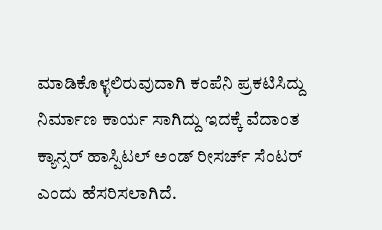ಮಾಡಿಕೊಳ್ಳಲಿರುವುದಾಗಿ ಕಂಪೆನಿ ಪ್ರಕಟಿಸಿದ್ದು ನಿರ್ಮಾಣ ಕಾರ್ಯ ಸಾಗಿದ್ದು ಇದಕ್ಕೆ ವೆದಾಂತ ಕ್ಯಾನ್ಸರ್ ಹಾಸ್ಪಿಟಲ್ ಅಂಡ್ ರೀಸರ್ಚ್ ಸೆಂಟರ್ ಎಂದು ಹೆಸರಿಸಲಾಗಿದೆ.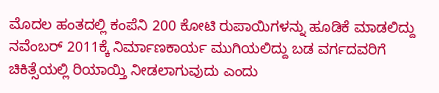ಮೊದಲ ಹಂತದಲ್ಲಿ ಕಂಪೆನಿ 200 ಕೋಟಿ ರುಪಾಯಿಗಳನ್ನು ಹೂಡಿಕೆ ಮಾಡಲಿದ್ದು ನವೆಂಬರ್ 2011ಕ್ಕೆ ನಿರ್ಮಾಣಕಾರ್ಯ ಮುಗಿಯಲಿದ್ದು ಬಡ ವರ್ಗದವರಿಗೆ ಚಿಕಿತ್ಸೆಯಲ್ಲಿ ರಿಯಾಯ್ತಿ ನೀಡಲಾಗುವುದು ಎಂದು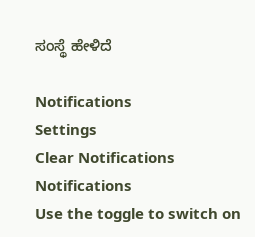ಸಂಸ್ಥೆ ಹೇಳಿದೆ

Notifications
Settings
Clear Notifications
Notifications
Use the toggle to switch on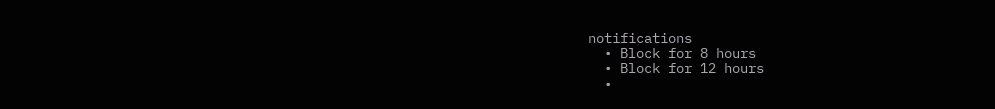notifications
  • Block for 8 hours
  • Block for 12 hours
  •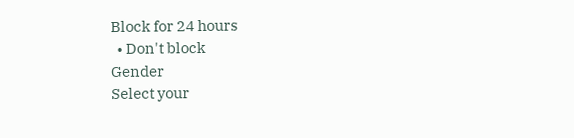Block for 24 hours
  • Don't block
Gender
Select your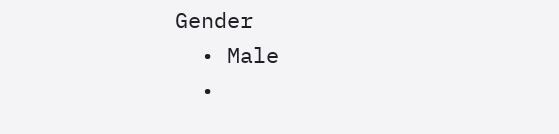Gender
  • Male
  •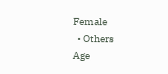Female
  • Others
Age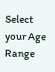Select your Age Range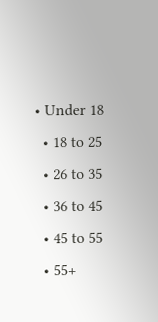• Under 18
  • 18 to 25
  • 26 to 35
  • 36 to 45
  • 45 to 55
  • 55+